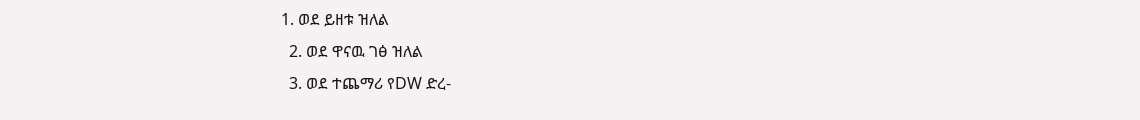1. ወደ ይዘቱ ዝለል
  2. ወደ ዋናዉ ገፅ ዝለል
  3. ወደ ተጨማሪ የDW ድረ-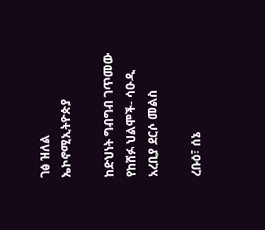ገፅ ዝለል
ኤኮኖሚኢትዮጵያ

ከድህነት ግብግብ ገጥመው የከሸፉ ህልሞች- ሳዑዲ አረቢያ ደርሶ መልስ

ረቡዕ፣ ሰኔ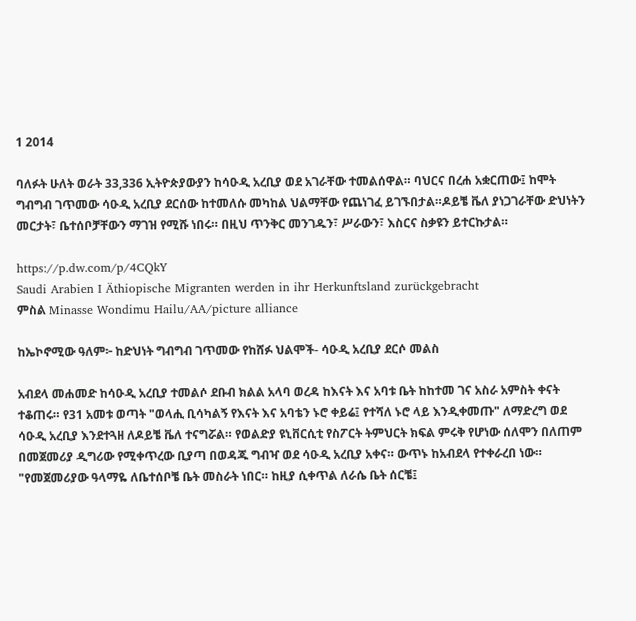1 2014

ባለፉት ሁለት ወራት 33,336 ኢትዮጵያውያን ከሳዑዲ አረቢያ ወደ አገራቸው ተመልሰዋል። ባህርና በረሐ አቋርጠው፤ ከሞት ግብግብ ገጥመው ሳዑዲ አረቢያ ደርሰው ከተመለሱ መካከል ህልማቸው የጨነገፈ ይገኙበታል።ዶይቼ ቬለ ያነጋገራቸው ድህነትን መርታት፣ ቤተሰቦቻቸውን ማገዝ የሚሹ ነበሩ። በዚህ ጥንቅር መንገዱን፣ ሥራውን፣ እስርና ስቃዩን ይተርኩታል።

https://p.dw.com/p/4CQkY
Saudi Arabien I Äthiopische Migranten werden in ihr Herkunftsland zurückgebracht
ምስል Minasse Wondimu Hailu/AA/picture alliance

ከኤኮኖሚው ዓለም፦ ከድህነት ግብግብ ገጥመው የከሸፉ ህልሞች- ሳዑዲ አረቢያ ደርሶ መልስ

አብደላ መሐመድ ከሳዑዲ አረቢያ ተመልሶ ደቡብ ክልል አላባ ወረዳ ከእናት እና አባቱ ቤት ከከተመ ገና አስራ አምስት ቀናት ተቆጠሩ። የ31 አመቱ ወጣት "ወላሒ ቢሳካልኝ የእናት እና አባቴን ኑሮ ቀይሬ፤ የተሻለ ኑሮ ላይ እንዲቀመጡ" ለማድረግ ወደ ሳዑዲ አረቢያ እንደተጓዘ ለዶይቼ ቬለ ተናግሯል። የወልድያ ዩኒቨርሲቲ የስፖርት ትምህርት ክፍል ምሩቅ የሆነው ሰለሞን በለጠም በመጀመሪያ ዲግሪው የሚቀጥረው ቢያጣ በወዳጁ ግብዣ ወደ ሳዑዲ አረቢያ አቀና። ውጥኑ ከአብደላ የተቀራረበ ነው። "የመጀመሪያው ዓላማዬ ለቤተሰቦቼ ቤት መስራት ነበር። ከዚያ ሲቀጥል ለራሴ ቤት ሰርቼ፤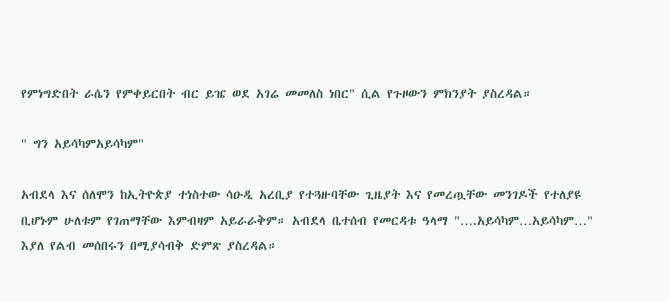የምነግድበት ራሴን የምቀይርበት ብር ይዤ ወደ አገሬ መመለስ ነበር" ሲል የጉዞውን ምክንያት ያስረዳል።

" ግን አይሳካምአይሳካም"

አብደላ እና ሰለሞን ከኢትዮጵያ ተነስተው ሳዑዲ አረቢያ የተጓዙባቸው ጊዜያት እና የመረጧቸው መንገዶች የተለያዩ ቢሆኑም ሁለቱም የገጠማቸው እምብዛም አይራራቅም። አብደላ ቤተሰብ የመርዳቱ ዓላማ "….አይሳካም…አይሳካም…" እያለ የልብ መሰበሩን በሚያሳብቅ ድምጽ ያስረዳል።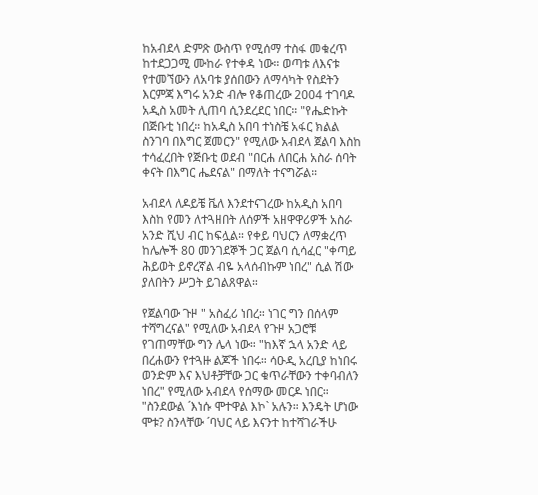ከአብደላ ድምጽ ውስጥ የሚሰማ ተስፋ መቁረጥ ከተደጋጋሚ ሙከራ የተቀዳ ነው። ወጣቱ ለእናቱ የተመኘውን ለአባቱ ያሰበውን ለማሳካት የስደትን እርምጃ እግሩ አንድ ብሎ የቆጠረው 2004 ተገባዶ አዲስ አመት ሊጠባ ሲንደረደር ነበር። "የሔድኩት በጅቡቲ ነበረ። ከአዲስ አበባ ተነስቼ አፋር ክልል ስንገባ በእግር ጀመርን" የሚለው አብደላ ጀልባ እስከ ተሳፈረበት የጅቡቲ ወደብ "በርሐ ለበርሐ አስራ ሰባት ቀናት በእግር ሔደናል" በማለት ተናግሯል።

አብደላ ለዶይቼ ቬለ እንደተናገረው ከአዲስ አበባ እስከ የመን ለተጓዘበት ለሰዎች አዘዋዋሪዎች አስራ አንድ ሺህ ብር ከፍሏል። የቀይ ባህርን ለማቋረጥ ከሌሎች 80 መንገደኞች ጋር ጀልባ ሲሳፈር "ቀጣይ ሕይወት ይኖረኛል ብዬ አላሰብኩም ነበረ" ሲል ሽው ያለበትን ሥጋት ይገልጸዋል።

የጀልባው ጉዞ " አስፈሪ ነበረ። ነገር ግን በሰላም ተሻግረናል" የሚለው አብደላ የጉዞ አጋሮቹ የገጠማቸው ግን ሌላ ነው። "ከእኛ ኋላ አንድ ላይ በረሐውን የተጓዙ ልጆች ነበሩ። ሳዑዲ አረቢያ ከነበሩ ወንድም እና እህቶቻቸው ጋር ቁጥራቸውን ተቀባብለን ነበረ" የሚለው አብደላ የሰማው መርዶ ነበር። "ስንደውል ´እነሱ ሞተዋል እኮ` አሉን። እንዴት ሆነው ሞቱ? ስንላቸው ´ባህር ላይ እናንተ ከተሻገራችሁ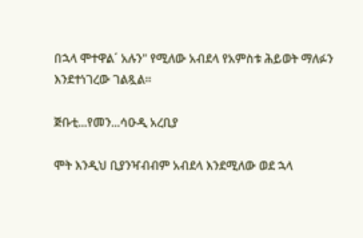በኋላ ሞተዋል´ አሉን" የሚለው አብደላ የአምስቱ ሕይወት ማለፉን እንደተነገረው ገልጿል።

ጅቡቲ...የመን...ሳዑዲ አረቢያ

ሞት እንዲህ ቢያንዣብብም አብደላ እንደሚለው ወደ ኋላ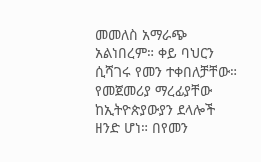መመለስ አማራጭ አልነበረም። ቀይ ባህርን ሲሻገሩ የመን ተቀበለቻቸው። የመጀመሪያ ማረፊያቸው ከኢትዮጵያውያን ደላሎች ዘንድ ሆነ። በየመን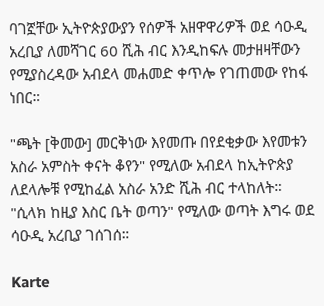ባገኟቸው ኢትዮጵያውያን የሰዎች አዘዋዋሪዎች ወደ ሳዑዲ አረቢያ ለመሻገር 60 ሺሕ ብር እንዲከፍሉ መታዘዛቸውን የሚያስረዳው አብደላ መሐመድ ቀጥሎ የገጠመው የከፋ ነበር።

"ጫት [ቅመው] መርቅነው እየመጡ በየደቂቃው እየመቱን አስራ አምስት ቀናት ቆየን" የሚለው አብደላ ከኢትዮጵያ ለደላሎቹ የሚከፈል አስራ አንድ ሺሕ ብር ተላከለት። "ሲላክ ከዚያ እስር ቤት ወጣን" የሚለው ወጣት እግሩ ወደ ሳዑዲ አረቢያ ገሰገሰ።

Karte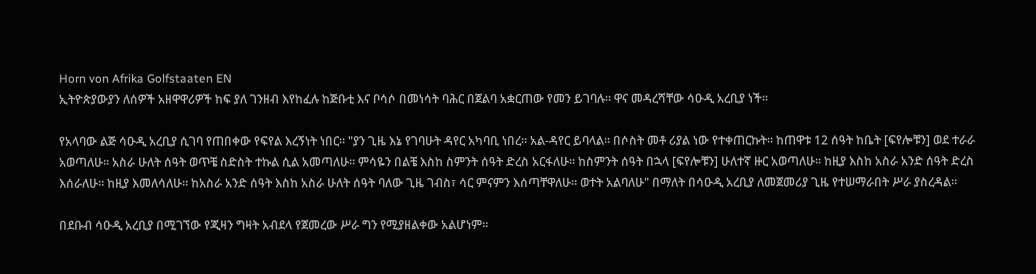Horn von Afrika Golfstaaten EN
ኢትዮጵያውያን ለሰዎች አዘዋዋሪዎች ከፍ ያለ ገንዘብ እየከፈሉ ከጅቡቲ እና ቦሳሶ በመነሳት ባሕር በጀልባ አቋርጠው የመን ይገባሉ። ዋና መዳረሻቸው ሳዑዲ አረቢያ ነች።

የአላባው ልጅ ሳዑዲ አረቢያ ሲገባ የጠበቀው የፍየል እረኝነት ነበር። "ያን ጊዜ እኔ የገባሁት ዳየር አካባቢ ነበረ። አል-ዳየር ይባላል። በሶስት መቶ ሪያል ነው የተቀጠርኩት። ከጠዋቱ 12 ሰዓት ከቤት [ፍየሎቹን] ወደ ተራራ አወጣለሁ። አስራ ሁለት ሰዓት ወጥቼ ስድስት ተኩል ሲል አመጣለሁ። ምሳዬን በልቼ እስከ ስምንት ሰዓት ድረስ አርፋለሁ። ከስምንት ሰዓት በኋላ [ፍየሎቹን] ሁለተኛ ዙር አወጣለሁ። ከዚያ እስከ አስራ አንድ ሰዓት ድረስ እሰራለሁ። ከዚያ እመለሳለሁ። ከአስራ አንድ ሰዓት እስከ አስራ ሁለት ሰዓት ባለው ጊዜ ገብስ፣ ሳር ምናምን እሰጣቸዋለሁ። ወተት አልባለሁ" በማለት በሳዑዲ አረቢያ ለመጀመሪያ ጊዜ የተሠማራበት ሥራ ያስረዳል።

በደቡብ ሳዑዲ አረቢያ በሚገኘው የጂዛን ግዛት አብደላ የጀመረው ሥራ ግን የሚያዘልቀው አልሆነም።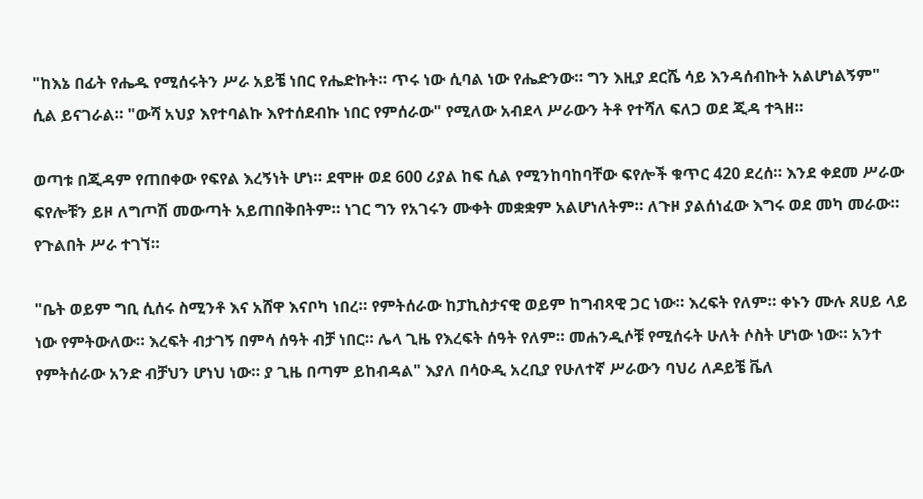"ከእኔ በፊት የሔዱ የሚሰሩትን ሥራ አይቼ ነበር የሔድኩት። ጥሩ ነው ሲባል ነው የሔድንው። ግን እዚያ ደርሼ ሳይ እንዳሰብኩት አልሆነልኝም" ሲል ይናገራል። "ውሻ አህያ እየተባልኩ እየተሰደብኩ ነበር የምሰራው" የሚለው አብደላ ሥራውን ትቶ የተሻለ ፍለጋ ወደ ጂዳ ተጓዘ።

ወጣቱ በጂዳም የጠበቀው የፍየል እረኝነት ሆነ። ደሞዙ ወደ 600 ሪያል ከፍ ሲል የሚንከባከባቸው ፍየሎች ቁጥር 420 ደረሰ። እንደ ቀደመ ሥራው ፍየሎቹን ይዞ ለግጦሽ መውጣት አይጠበቅበትም። ነገር ግን የአገሩን ሙቀት መቋቋም አልሆነለትም። ለጉዞ ያልሰነፈው እግሩ ወደ መካ መራው። የጉልበት ሥራ ተገኘ።

"ቤት ወይም ግቢ ሲሰሩ ስሚንቶ እና አሸዋ እናቦካ ነበረ። የምትሰራው ከፓኪስታናዊ ወይም ከግብጻዊ ጋር ነው። እረፍት የለም። ቀኑን ሙሉ ጸሀይ ላይ ነው የምትውለው። እረፍት ብታገኝ በምሳ ሰዓት ብቻ ነበር። ሌላ ጊዜ የእረፍት ሰዓት የለም። መሐንዲሶቹ የሚሰሩት ሁለት ሶስት ሆነው ነው። አንተ የምትሰራው አንድ ብቻህን ሆነህ ነው። ያ ጊዜ በጣም ይከብዳል" እያለ በሳዑዲ አረቢያ የሁለተኛ ሥራውን ባህሪ ለዶይቼ ቬለ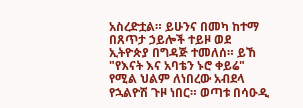አስረድቷል። ይሁንና በመካ ከተማ በጸጥታ ኃይሎች ተይዞ ወደ ኢትዮጵያ በግዳጅ ተመለሰ። ይኸ "የእናት እና አባቴን ኑሮ ቀይሬ" የሚል ህልም ለነበረው አብደላ የኋልዮሽ ጉዞ ነበር። ወጣቱ በሳዑዲ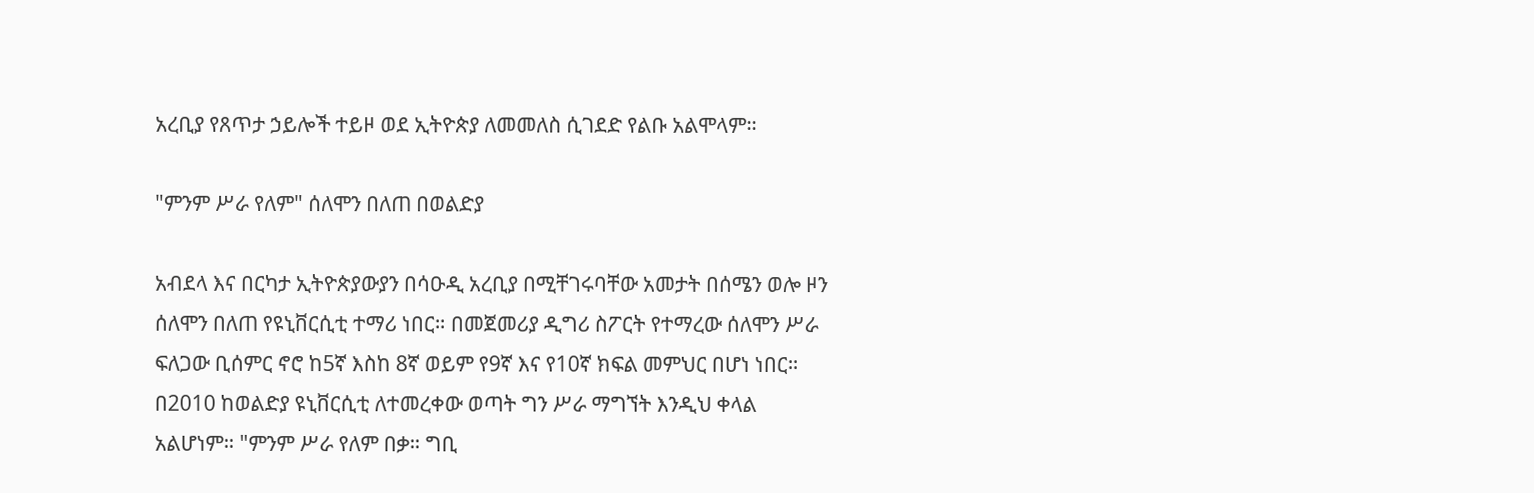አረቢያ የጸጥታ ኃይሎች ተይዞ ወደ ኢትዮጵያ ለመመለስ ሲገደድ የልቡ አልሞላም።

"ምንም ሥራ የለም" ሰለሞን በለጠ በወልድያ

አብደላ እና በርካታ ኢትዮጵያውያን በሳዑዲ አረቢያ በሚቸገሩባቸው አመታት በሰሜን ወሎ ዞን ሰለሞን በለጠ የዩኒቨርሲቲ ተማሪ ነበር። በመጀመሪያ ዲግሪ ስፖርት የተማረው ሰለሞን ሥራ ፍለጋው ቢሰምር ኖሮ ከ5ኛ እስከ 8ኛ ወይም የ9ኛ እና የ10ኛ ክፍል መምህር በሆነ ነበር። በ2010 ከወልድያ ዩኒቨርሲቲ ለተመረቀው ወጣት ግን ሥራ ማግኘት እንዲህ ቀላል አልሆነም። "ምንም ሥራ የለም በቃ። ግቢ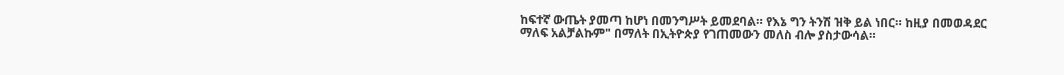ከፍተኛ ውጤት ያመጣ ከሆነ በመንግሥት ይመደባል። የእኔ ግን ትንሽ ዝቅ ይል ነበር። ከዚያ በመወዳደር ማለፍ አልቻልኩም" በማለት በኢትዮጵያ የገጠመውን መለስ ብሎ ያስታውሳል።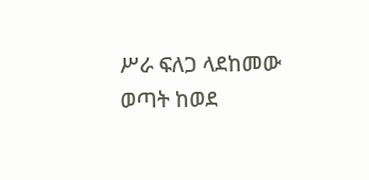ሥራ ፍለጋ ላደከመው ወጣት ከወደ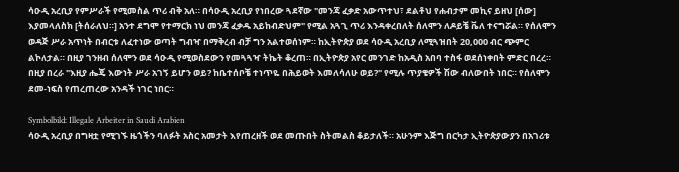ሳዑዲ አረቢያ የምሥራች የሚመስል ጥሪ ብቅ አለ። በሳዑዲ አረቢያ የነበረው ጓደኛው "መንጃ ፈቃድ አውጥተህ፣ ደልቶህ የሐብታም መኪና ይዘህ [ሰው] እያመላለስክ [ትሰራለህ።] አንተ ደግሞ የተማርክ ነህ መንጃ ፈቃዱ አይከብድህም" የሚል አጓጊ ጥሪ እንዳቀረበለት ሰለሞን ለዶይቼ ቬለ ተናግሯል። የሰለሞን ወዳጅ ሥራ አጥነት በብርቱ ለፈተነው ወጣት ግብዣ በማቅረብ ብቻ ግን አልተወሰነም። ከኢትዮጵያ ወደ ሳዑዲ አረቢያ ለሚጓዝበት 20,000 ብር ጭምር ልኮለታል። በዚያ ገንዘብ ሰለሞን ወደ ሳዑዲ የሚወስደውን የመጓጓዣ ትኬት ቆረጠ። በኢትዮጵያ አየር መንገድ ከአዲስ አበባ ተስፋ ወደሰነቀበት ምድር በረረ። በዚያ በረራ "እዚያ ሔጄ እውነት ሥራ አገኝ ይሆን ወይ? ከቤተሰቦቼ ተነጥዬ በሕይወት እመለሳለሁ ወይ?" የሚሉ ጥያቄዎች ሽው ብለውበት ነበር። የሰለሞን ደመ-ነፍስ የጠረጠረው አንዳች ነገር ነበር።

Symbolbild: Illegale Arbeiter in Saudi Arabien
ሳዑዲ አረቢያ በግዛቷ የሚገኙ ዜጎችን ባለፉት አስር አመታት እየጠረዘች ወደ መጡበት ስትመልስ ቆይታለች። አሁንም እጅግ በርካታ ኢትዮጵያውያን በአገሪቱ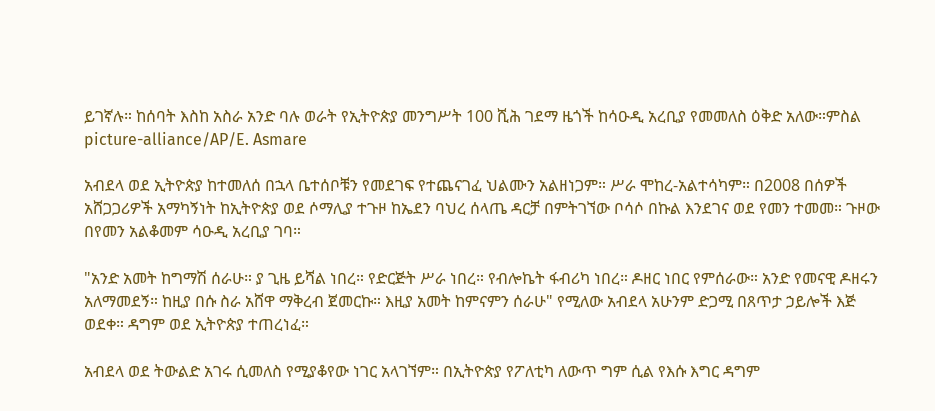ይገኛሉ። ከሰባት እስከ አስራ አንድ ባሉ ወራት የኢትዮጵያ መንግሥት 100 ሺሕ ገደማ ዜጎች ከሳዑዲ አረቢያ የመመለስ ዕቅድ አለው።ምስል picture-alliance/AP/E. Asmare

አብደላ ወደ ኢትዮጵያ ከተመለሰ በኋላ ቤተሰቦቹን የመደገፍ የተጨናገፈ ህልሙን አልዘነጋም። ሥራ ሞከረ-አልተሳካም። በ2008 በሰዎች አሸጋጋሪዎች አማካኝነት ከኢትዮጵያ ወደ ሶማሊያ ተጉዞ ከኤደን ባህረ ሰላጤ ዳርቻ በምትገኘው ቦሳሶ በኩል እንደገና ወደ የመን ተመመ። ጉዞው በየመን አልቆመም ሳዑዲ አረቢያ ገባ።

"አንድ አመት ከግማሽ ሰራሁ። ያ ጊዜ ይሻል ነበረ። የድርጅት ሥራ ነበረ። የብሎኬት ፋብሪካ ነበረ። ዶዘር ነበር የምሰራው። አንድ የመናዊ ዶዘሩን አለማመደኝ። ከዚያ በሱ ስራ አሸዋ ማቅረብ ጀመርኩ። እዚያ አመት ከምናምን ሰራሁ" የሚለው አብደላ አሁንም ድጋሚ በጸጥታ ኃይሎች እጅ ወደቀ። ዳግም ወደ ኢትዮጵያ ተጠረነፈ።

አብደላ ወደ ትውልድ አገሩ ሲመለስ የሚያቆየው ነገር አላገኘም። በኢትዮጵያ የፖለቲካ ለውጥ ግም ሲል የእሱ እግር ዳግም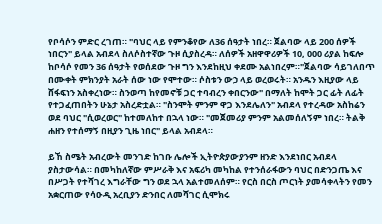የቦሳሶን ምድር ረገጠ። "ባህር ላይ የምንቆየው ለ36 ሰዓታት ነበረ። ጀልባው ላይ 200 ሰዎች ነበርን" ይላል አብደላ ስለሶስተኛው ጉዞ ሲያስረዳ። ለሰዎች አዘዋዋሪዎች 10, 000 ሪያል ከፍሎ ከቦሳሶ የመን 36 ሰዓታት የወሰደው ጉዞ ግን እንደከዚህ ቀደሙ አልነበረም።"ጀልባው ሳይገለበጥ በሙቀት ምክንያት አራት ሰው ነው የሞተው። ሶስቱን ውኃ ላይ ወረወሩት። አንዱን እዚያው ላይ ሸፋፍነን አስቀረነው። ስንወጣ ከየመኖቹ ጋር ተባብረን ቀበርንው" በማለት ከሞት ጋር ፊት ለፊት የተጋፈጠበትን ሁኔታ አስረድቷል። "ስንሞት ምንም ዋጋ እንደሌለን" አብደላ የተረዳው አስከሬን ወደ ባህር "ሲወረወር" ከተመለከተ በኋላ ነው። "መጀመሪያ ምንም አልመሰለኝም ነበረ። ትልቅ ሐዘን የተሰማኝ በዚያን ጊዜ ነበር" ይላል አብደላ።

ይኸ ስሜት አብረውት መንገድ ከገቡ ሌሎች ኢትዮጵያውያንም ዘንድ እንደነበር አብደላ ያስታውሳል። በመካከለኛው ምሥራቅ እና አፍሪካ መካከል የተንሰራፋውን ባህር በድንጋጤ እና በሥጋት የተሻገረ እግራቸው ግን ወደ ኋላ አልተመለሰም። የርስ በርስ ጦርነት ያመሳቀላትን የመን አቋርጠው የሳዑዲ አረቢያን ድንበር ለመሻገር ሲሞክሩ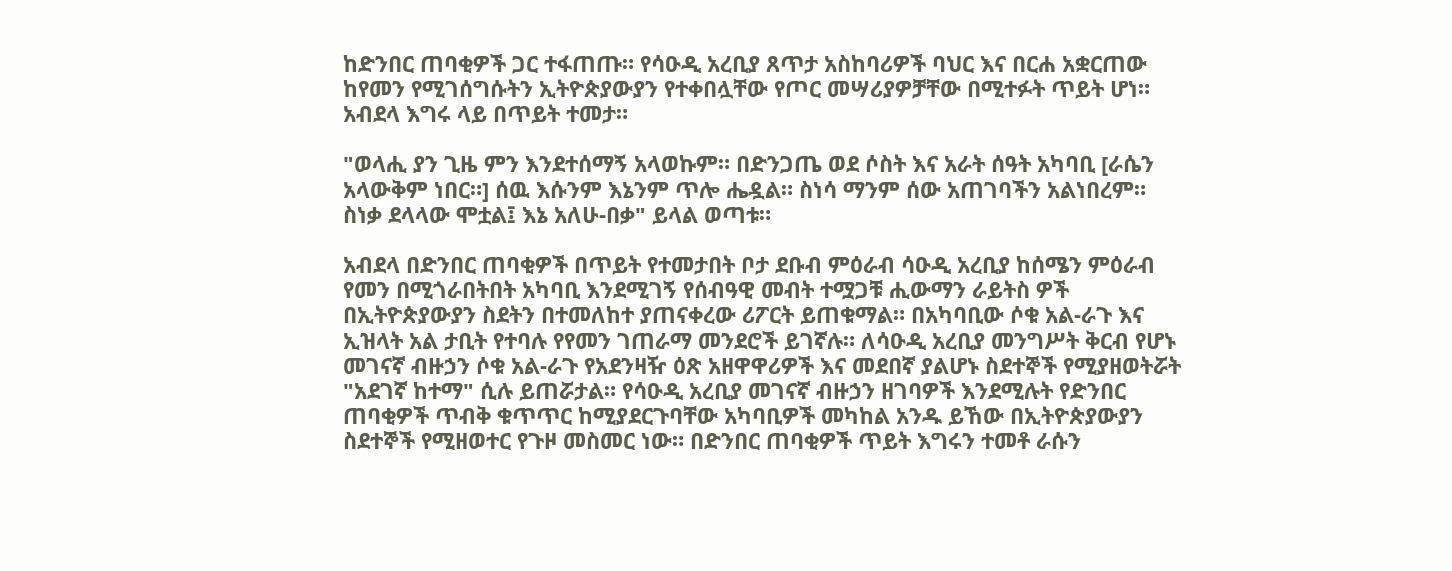ከድንበር ጠባቂዎች ጋር ተፋጠጡ። የሳዑዲ አረቢያ ጸጥታ አስከባሪዎች ባህር እና በርሐ አቋርጠው ከየመን የሚገሰግሱትን ኢትዮጵያውያን የተቀበሏቸው የጦር መሣሪያዎቻቸው በሚተፉት ጥይት ሆነ። አብደላ እግሩ ላይ በጥይት ተመታ።

"ወላሒ ያን ጊዜ ምን እንደተሰማኝ አላወኩም። በድንጋጤ ወደ ሶስት እና አራት ሰዓት አካባቢ [ራሴን አላውቅም ነበር።] ሰዉ እሱንም እኔንም ጥሎ ሔዷል። ስነሳ ማንም ሰው አጠገባችን አልነበረም። ስነቃ ደላላው ሞቷል፤ እኔ አለሁ-በቃ" ይላል ወጣቱ።

አብደላ በድንበር ጠባቂዎች በጥይት የተመታበት ቦታ ደቡብ ምዕራብ ሳዑዲ አረቢያ ከሰሜን ምዕራብ የመን በሚጎራበትበት አካባቢ እንደሚገኝ የሰብዓዊ መብት ተሟጋቹ ሒውማን ራይትስ ዎች በኢትዮጵያውያን ስደትን በተመለከተ ያጠናቀረው ሪፖርት ይጠቁማል። በአካባቢው ሶቁ አል-ራጉ እና ኢዝላት አል ታቢት የተባሉ የየመን ገጠራማ መንደሮች ይገኛሉ። ለሳዑዲ አረቢያ መንግሥት ቅርብ የሆኑ መገናኛ ብዙኃን ሶቁ አል-ራጉ የአደንዛዥ ዕጽ አዘዋዋሪዎች እና መደበኛ ያልሆኑ ስደተኞች የሚያዘወትሯት "አደገኛ ከተማ" ሲሉ ይጠሯታል። የሳዑዲ አረቢያ መገናኛ ብዙኃን ዘገባዎች እንደሚሉት የድንበር ጠባቂዎች ጥብቅ ቁጥጥር ከሚያደርጉባቸው አካባቢዎች መካከል አንዱ ይኸው በኢትዮጵያውያን ስደተኞች የሚዘወተር የጉዞ መስመር ነው። በድንበር ጠባቂዎች ጥይት እግሩን ተመቶ ራሱን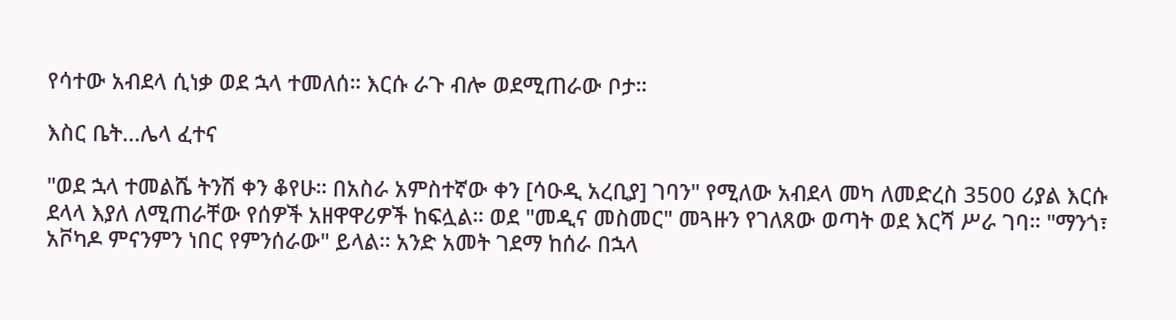የሳተው አብደላ ሲነቃ ወደ ኋላ ተመለሰ። እርሱ ራጉ ብሎ ወደሚጠራው ቦታ።

እስር ቤት...ሌላ ፈተና

"ወደ ኋላ ተመልሼ ትንሽ ቀን ቆየሁ። በአስራ አምስተኛው ቀን [ሳዑዲ አረቢያ] ገባን" የሚለው አብደላ መካ ለመድረስ 3500 ሪያል እርሱ ደላላ እያለ ለሚጠራቸው የሰዎች አዘዋዋሪዎች ከፍሏል። ወደ "መዲና መስመር" መጓዙን የገለጸው ወጣት ወደ እርሻ ሥራ ገባ። "ማንጎ፣ አቮካዶ ምናንምን ነበር የምንሰራው" ይላል። አንድ አመት ገደማ ከሰራ በኋላ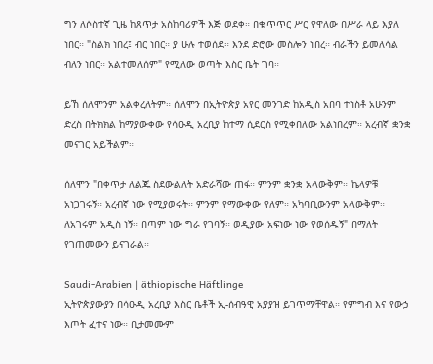ግን ለሶስተኛ ጊዜ ከጸጥታ አስከባሪዎች እጅ ወደቀ። በቁጥጥር ሥር የዋለው በሥራ ላይ እያለ ነበር። "ስልክ ነበረ፤ ብር ነበር። ያ ሁሉ ተወሰደ። እንደ ድሮው መስሎን ነበረ። ብራችን ይመለሳል ብለን ነበር። አልተመለሰም" የሚለው ወጣት እስር ቤት ገባ።

ይኸ ሰለሞንም አልቀረለትም። ሰለሞን በኢትዮጵያ አየር መንገድ ከአዲስ አበባ ተነስቶ አሁንም ድረስ በትክክል ከማያውቀው የሳዑዲ አረቢያ ከተማ ሲደርስ የሚቀበለው አልነበረም። አረብኛ ቋንቋ መናገር አይችልም።

ሰለሞን "በቀጥታ ለልጁ ስደውልለት አድራሻው ጠፋ። ምንም ቋንቋ አላውቅም። ኬላዎቹ አነጋገሩኝ። አረብኛ ነው የሚያወሩት። ምንም የማውቀው የለም። አካባቢውንም አላውቅም። ለአገሩም አዲስ ነኝ። በጣም ነው ግራ የገባኝ። ወዲያው አፍነው ነው የወሰዱኝ" በማለት የገጠመውን ይናገራል።

Saudi-Arabien | äthiopische Häftlinge
ኢትዮጵያውያን በሳዑዲ አረቢያ እስር ቤቶች ኢ-ሰብዓዊ አያያዝ ይገጥማቸዋል። የምግብ እና የውኃ እጦት ፈተና ነው። ቢታመሙም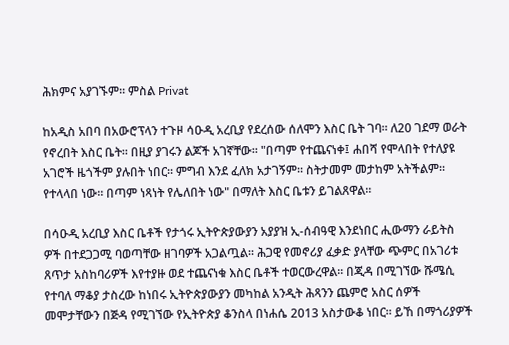ሕክምና አያገኙም። ምስል Privat

ከአዲስ አበባ በአውሮፕላን ተጉዞ ሳዑዲ አረቢያ የደረሰው ሰለሞን እስር ቤት ገባ። ለ20 ገደማ ወራት የኖረበት እስር ቤት። በዚያ ያገሩን ልጆች አገኛቸው። "በጣም የተጨናነቀ፤ ሐበሻ የሞላበት የተለያዩ አገሮች ዜጎችም ያሉበት ነበር። ምግብ እንደ ፈለክ አታገኝም። ስትታመም መታከም አትችልም። የተላላበ ነው። በጣም ነጻነት የሌለበት ነው" በማለት እስር ቤቱን ይገልጸዋል።

በሳዑዲ አረቢያ እስር ቤቶች የታጎሩ ኢትዮጵያውያን አያያዝ ኢ-ሰብዓዊ እንደነበር ሒውማን ራይትስ ዎች በተደጋጋሚ ባወጣቸው ዘገባዎች አጋልጧል። ሕጋዊ የመኖሪያ ፈቃድ ያላቸው ጭምር በአገሪቱ ጸጥታ አስከባሪዎች እየተያዙ ወደ ተጨናነቁ እስር ቤቶች ተወርውረዋል። በጂዳ በሚገኘው ሹሜሲ የተባለ ማቆያ ታስረው ከነበሩ ኢትዮጵያውያን መካከል አንዲት ሕጻንን ጨምሮ አስር ሰዎች መሞታቸውን በጅዳ የሚገኘው የኢትዮጵያ ቆንስላ በነሐሴ 2013 አስታውቆ ነበር። ይኸ በማጎሪያዎች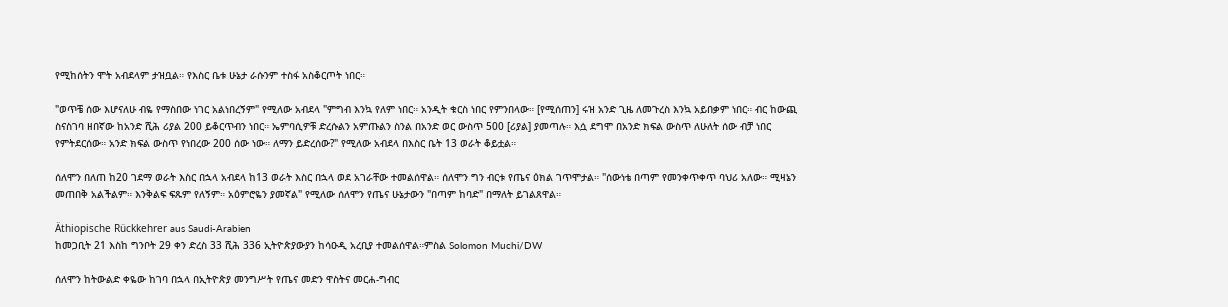የሚከሰትን ሞት አብደላም ታዝቧል። የእስር ቤቱ ሁኔታ ራሱንም ተስፋ አስቆርጦት ነበር።

"ወጥቼ ሰው እሆናለሁ ብዬ የማስበው ነገር አልነበረኝም" የሚለው አብደላ "ምግብ እንኳ የለም ነበር። አንዲት ቁርስ ነበር የምንበላው። [የሚሰጠን] ሩዝ አንድ ጊዜ ለመጉረስ እንኳ አይበቃም ነበር። ብር ከውጪ ስናስገባ ዘበኛው ከአንድ ሺሕ ሪያል 200 ይቆርጥብን ነበር። ኤምባሲዎቹ ድረሱልን አምጡልን ስንል በአንድ ወር ውስጥ 500 [ሪያል] ያመጣሉ። እሷ ደግሞ በአንድ ክፍል ውስጥ ለሁለት ሰው ብቻ ነበር የምትደርሰው። አንድ ክፍል ውስጥ የነበረው 200 ሰው ነው። ለማን ይድረሰው?" የሚለው አብደላ በእስር ቤት 13 ወራት ቆይቷል።

ሰለሞን በለጠ ከ20 ገደማ ወራት እስር በኋላ አብደላ ከ13 ወራት እስር በኋላ ወደ አገራቸው ተመልሰዋል። ሰለሞን ግን ብርቱ የጤና ዕክል ገጥሞታል። "ሰውነቴ በጣም የመንቀጥቀጥ ባህሪ አለው። ሚዛኔን መጠበቅ አልችልም። እንቅልፍ ፍጹም የለኝም። አዕምሮዬን ያመኛል" የሚለው ሰለሞን የጤና ሁኔታውን "በጣም ከባድ" በማለት ይገልጸዋል።

Äthiopische Rückkehrer aus Saudi-Arabien
ከመጋቢት 21 እስከ ግንቦት 29 ቀን ድረስ 33 ሺሕ 336 ኢትዮጵያውያን ከሳዑዲ አረቢያ ተመልሰዋል።ምስል Solomon Muchi/DW

ሰለሞን ከትውልድ ቀዬው ከገባ በኋላ በኢትዮጵያ መንግሥት የጤና መድን ዋስትና መርሐ-ግብር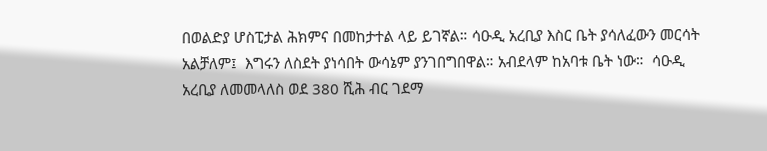በወልድያ ሆስፒታል ሕክምና በመከታተል ላይ ይገኛል። ሳዑዲ አረቢያ እስር ቤት ያሳለፈውን መርሳት አልቻለም፤  እግሩን ለስደት ያነሳበት ውሳኔም ያንገበግበዋል። አብደላም ከአባቱ ቤት ነው።  ሳዑዲ አረቢያ ለመመላለስ ወደ 380 ሺሕ ብር ገደማ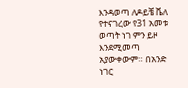እንዳወጣ ለዶይቼ ቬለ የተናገረው የ31 አመቱ ወጣት ነገ ምን ይዞ እንደሚመጣ አያውቀውም። በአንድ ነገር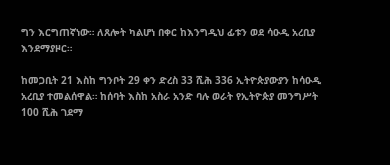ግን እርግጠኛነው። ለጸሎት ካልሆነ በቀር ከእንግዲህ ፊቱን ወደ ሳዑዲ አረቢያ እንደማያዞር።

ከመጋቢት 21 እስከ ግንቦት 29 ቀን ድረስ 33 ሺሕ 336 ኢትዮጵያውያን ከሳዑዲ አረቢያ ተመልሰዋል። ከሰባት እስከ አስራ አንድ ባሉ ወራት የኢትዮጵያ መንግሥት 100 ሺሕ ገደማ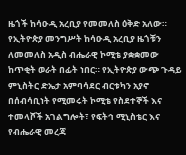ዜጎች ከሳዑዲ አረቢያ የመመለስ ዕቅድ አለው። የኢትዮጵያ መንግሥት ከሳዑዲ አረቢያ ዜጎቹን ለመመለስ አዲስ ብሔራዊ ኮሚቴ ያቋቋመው ከጥቂት ወራት በፊት ነበር። የኢትዮጵያ ውጭ ጉዳይ ምኒስትር ድኤታ አምባሳደር ብርቱካን አያኖ በሰብሳቢነት የሚመሩት ኮሚቴ የስደተኞች እና ተመላሾች አገልግሎት፣ የፍትኅ ሚኒስቴር እና የብሔራዊ መረጃ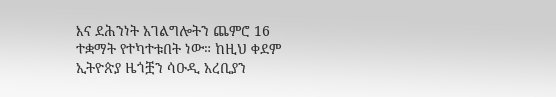እና ደሕንነት አገልግሎትን ጨምሮ 16 ተቋማት የተካተቱበት ነው። ከዚህ ቀደም ኢትዮጵያ ዜጎቿን ሳዑዲ አረቢያን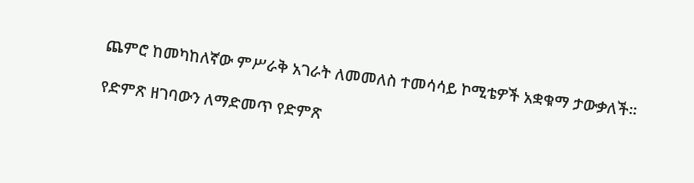ጨምሮ ከመካከለኛው ምሥራቅ አገራት ለመመለስ ተመሳሳይ ኮሚቴዎች አቋቁማ ታውቃለች።

የድምጽ ዘገባውን ለማድመጥ የድምጽ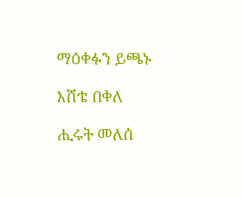ማዕቀፉን ይጫኑ

እሸቴ በቀለ

ሒሩት መለሰ